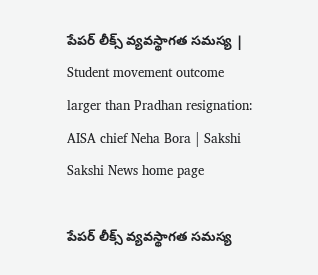పేపర్‌ లీక్స్‌ వ్యవస్థాగత సమస్య | Student movement outcome larger than Pradhan resignation: AISA chief Neha Bora | Sakshi
Sakshi News home page

పేపర్‌ లీక్స్‌ వ్యవస్థాగత సమస్య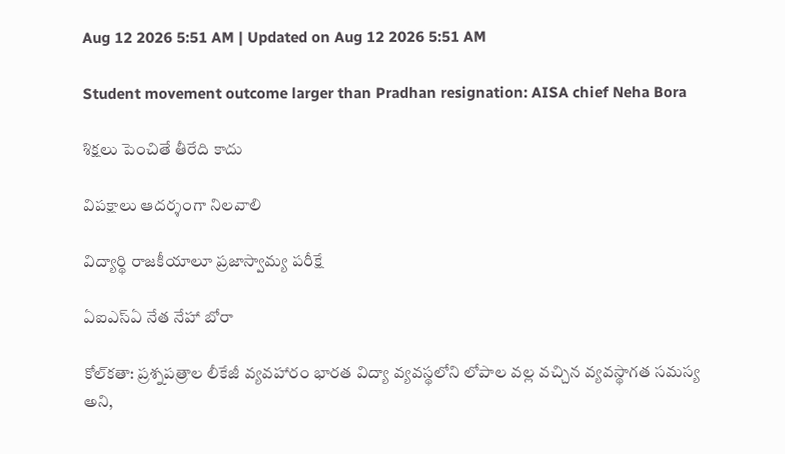Aug 12 2026 5:51 AM | Updated on Aug 12 2026 5:51 AM

Student movement outcome larger than Pradhan resignation: AISA chief Neha Bora

శిక్షలు పెంచితే తీరేది కాదు

విపక్షాలు ఆదర్శంగా నిలవాలి

విద్యార్థి రాజకీయాలూ ప్రజాస్వామ్య పరీక్షే

ఏఐఎస్‌ఏ నేత నేహా బోరా

కోల్‌కతా: ప్రశ్నపత్రాల లీకేజీ వ్యవహారం భారత విద్యా వ్యవస్థలోని లోపాల వల్ల వచ్చిన వ్యవస్థాగత సమస్య అని,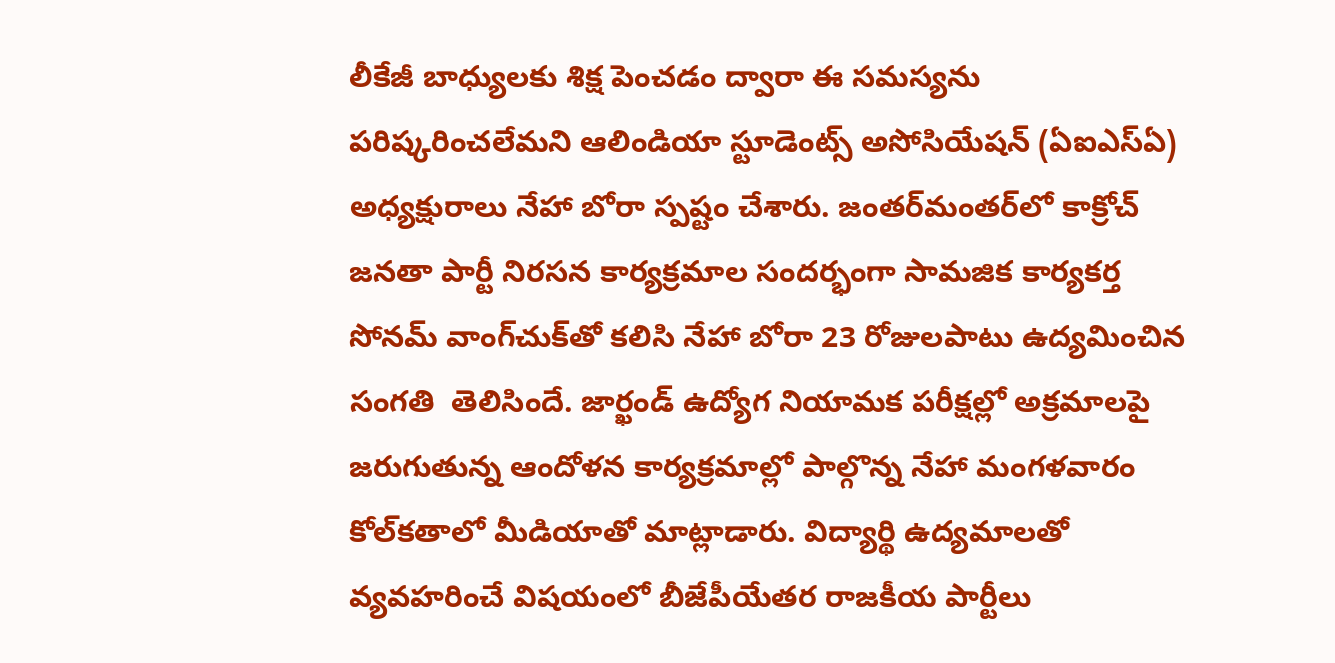లీకేజీ బాధ్యులకు శిక్ష పెంచడం ద్వారా ఈ సమస్యను పరిష్కరించలేమని ఆలిండియా స్టూడెంట్స్‌ అసోసియేషన్‌ (ఏఐఎస్‌ఏ) అధ్యక్షురాలు నేహా బోరా స్పష్టం చేశారు. జంతర్‌మంతర్‌లో కాక్రోచ్‌ జనతా పార్టీ నిరసన కార్యక్రమాల సందర్భంగా సామజిక కార్యకర్త సోనమ్‌ వాంగ్‌చుక్‌తో కలిసి నేహా బోరా 23 రోజులపాటు ఉద్యమించిన సంగతి  తెలిసిందే. జార్ఖండ్‌ ఉద్యోగ నియామక పరీక్షల్లో అక్రమాలపై జరుగుతున్న ఆందోళన కార్యక్రమాల్లో పాల్గొన్న నేహా మంగళవారం కోల్‌కతాలో మీడియాతో మాట్లాడారు. విద్యార్థి ఉద్యమాలతో వ్యవహరించే విషయంలో బీజేపీయేతర రాజకీయ పార్టీలు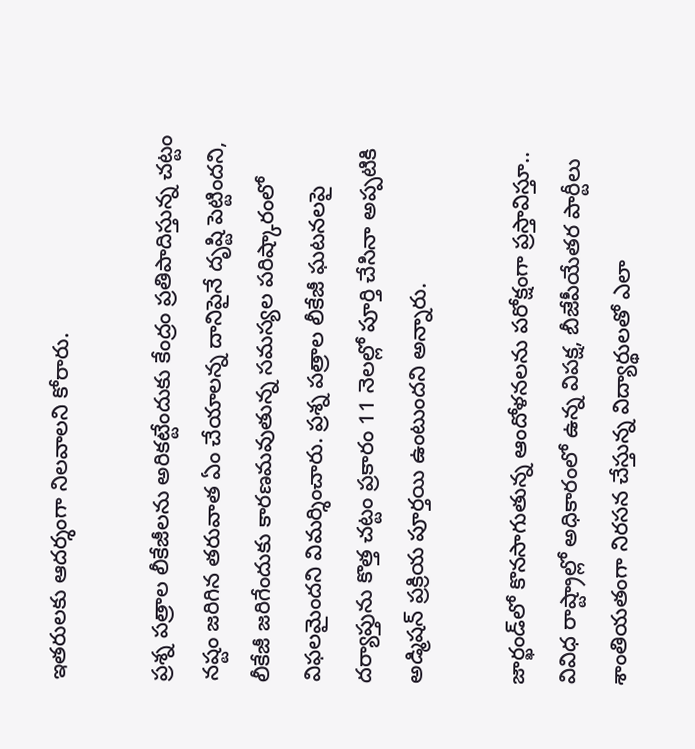ఇతరులకు ఆదర్శంగా నిలవాలని కోరారు.

ప్రశ్న పత్రాల లీకేజీలను అరికట్టేందుకు కేంద్రం ప్రతిపాదిస్తున్న చట్టం నష్టం జరిగిన తరువాత ఏం చేయాలన్న దానిపైనే దృష్టి పెట్టిందని, లీకేజీ జరిగేందుకు కారణమవుతున్న సమస్యల పరిష్కారంలో విఫలమైందని విమర్శించారు. ప్రశ్న పత్రాల లీకేజీ ఘటనలపై దర్యాప్తును కొత్త చట్టం ప్రకారం 11 నెలల్లో పూర్తి చేసినా అప్పటికి అడ్మిషన్‌ ప్రక్రియ పూర్తయి ఉంటుందని అన్నారు.

జార్ఖండ్‌లో కొనసాగుతున్న ఆందోళనలను పరోక్షంగా ప్రస్తావిస్తూ.. వివిధ రాష్ట్రాల్లో అధికారంలో ఉన్న విపక్ష, బీజేపీయేతర పార్టీలు శాంతియతంగా నిరసన చేస్తున్న విద్యార్థులతో ఎలా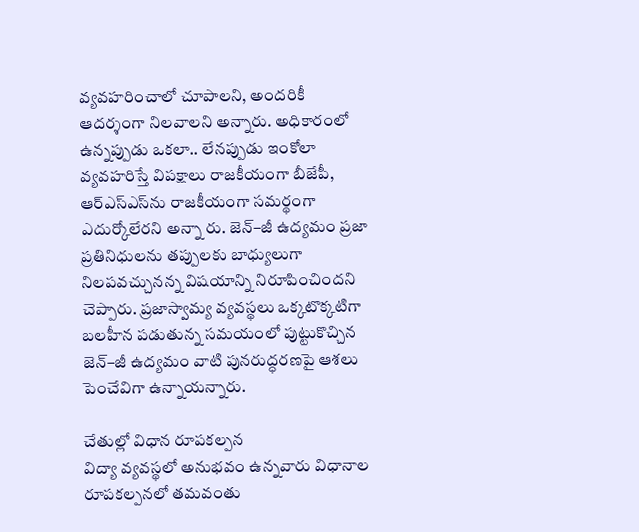వ్యవహరించాలో చూపాలని, అందరికీ ఆదర్శంగా నిలవాలని అన్నారు. అధికారంలో ఉన్నప్పుడు ఒకలా.. లేనప్పుడు ఇంకోలా వ్యవహరిస్తే విపక్షాలు రాజకీయంగా బీజేపీ, ఆర్‌ఎస్‌ఎస్‌ను రాజకీయంగా సమర్థంగా ఎదుర్కోలేరని అన్నా రు. జెన్‌–జీ ఉద్యమం ప్రజా ప్రతినిధులను తప్పులకు బాధ్యులుగా నిలపవచ్చునన్న విషయాన్ని నిరూపించిందని చెప్పారు. ప్రజాస్వామ్య వ్యవస్థలు ఒక్కటొక్కటిగా బలహీన పడుతున్న సమయంలో పుట్టుకొచ్చిన జెన్‌–జీ ఉద్యమం వాటి పునరుద్ధరణపై ఆశలు పెంచేవిగా ఉన్నాయన్నారు.

చేతుల్లో విధాన రూపకల్పన
విద్యా వ్యవస్థలో అనుభవం ఉన్నవారు విధానాల రూపకల్పనలో తమవంతు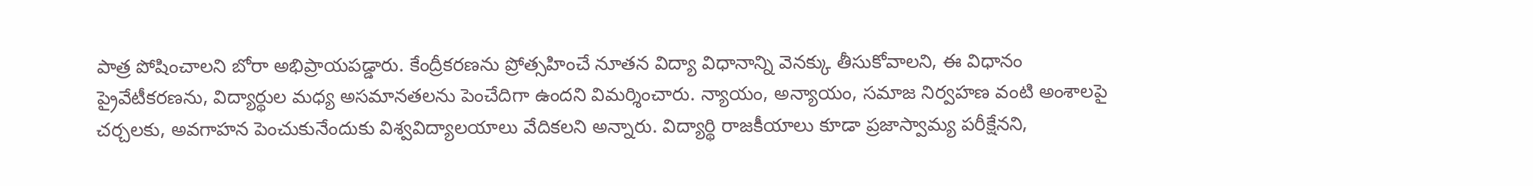పాత్ర పోషించాలని బోరా అభిప్రాయపడ్డారు. కేంద్రీకరణను ప్రోత్సహించే నూతన విద్యా విధానాన్ని వెనక్కు తీసుకోవాలని, ఈ విధానం ప్రైవేటీకరణను, విద్యార్థుల మధ్య అసమానతలను పెంచేదిగా ఉందని విమర్శించారు. న్యాయం, అన్యాయం, సమాజ నిర్వహణ వంటి అంశాలపై చర్చలకు, అవగాహన పెంచుకునేందుకు విశ్వవిద్యాలయాలు వేదికలని అన్నారు. విద్యార్థి రాజకీయాలు కూడా ప్రజాస్వామ్య పరీక్షేనని,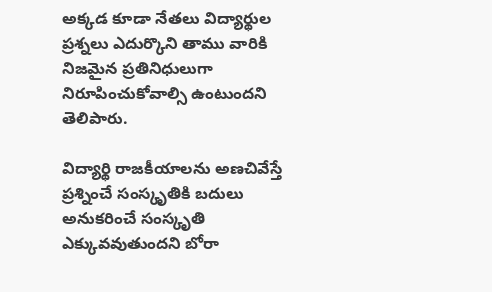అక్కడ కూడా నేతలు విద్యార్థుల ప్రశ్నలు ఎదుర్కొని తాము వారికి నిజమైన ప్రతినిధులుగా నిరూపించుకోవాల్సి ఉంటుందని తెలిపారు.

విద్యార్థి రాజకీయాలను అణచివేస్తే ప్రశ్నించే సంస్కృతికి బదులు అనుకరించే సంస్కృతి ఎక్కువవుతుందని బోరా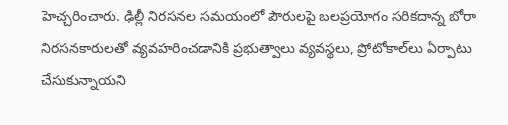హెచ్చరించారు. ఢిల్లీ నిరసనల సమయంలో పౌరులపై బలప్రయోగం సరికదాన్న బోరా నిరసనకారులతో వ్యవహరించడానికి ప్రభుత్వాలు వ్యవస్థలు, ప్రోటోకాల్‌లు ఏర్పాటు చేసుకున్నాయని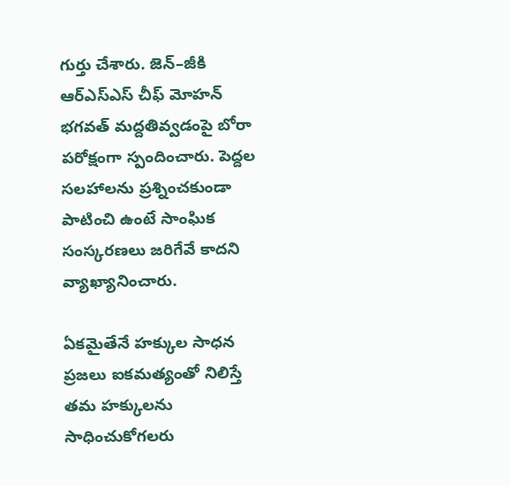గుర్తు చేశారు. జెన్‌–జీకి ఆర్‌ఎస్‌ఎస్‌ చీఫ్‌ మోహన్‌ భగవత్‌ మద్దతివ్వడంపై బోరా పరోక్షంగా స్పందించారు. పెద్దల సలహాలను ప్రశ్నించకుండా పాటించి ఉంటే సాంఘిక సంస్కరణలు జరిగేవే కాదని వ్యాఖ్యానించారు.

ఏకమైతేనే హక్కుల సాధన
ప్రజలు ఐకమత్యంతో నిలిస్తే తమ హక్కులను సాధించుకోగలరు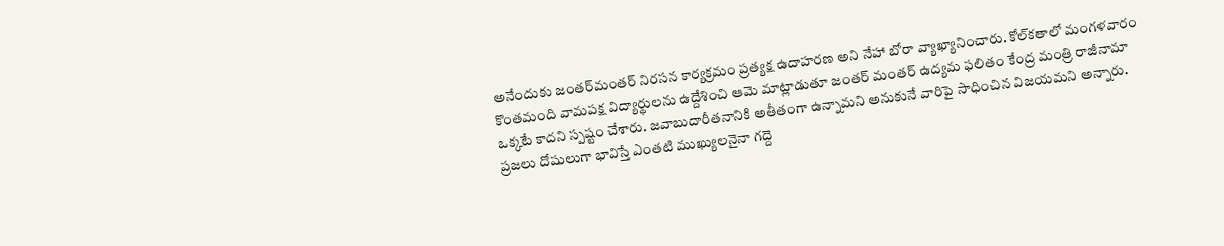అనేందుకు జంతర్‌మంతర్‌ నిరసన కార్యక్రమం ప్రత్యక్ష ఉదాహరణ అని నేహా బోరా వ్యాఖ్యానించారు. కోల్‌కతాలో మంగళవారం కొంతమంది వామపక్ష విద్యార్థులను ఉద్దేశించి ఆమె మాట్లాడుతూ జంతర్‌ మంతర్‌ ఉద్యమ ఫలితం కేంద్ర మంత్రి రాజీనామా ఒక్కటే కాదని స్పష్టం చేశారు. జవాబుదారీతనానికి అతీతంగా ఉన్నామని అనుకునే వారిపై సాధించిన విజయమని అన్నారు. ప్రజలు దోషులుగా భావిస్తే ఎంతటి ముఖ్యులనైనా గద్దె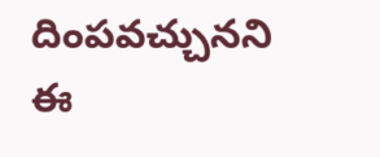దింపవచ్చునని ఈ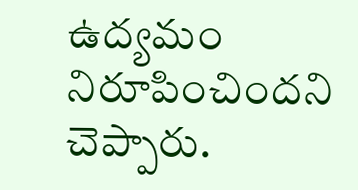ఉద్యమం నిరూపించిందని చెప్పారు.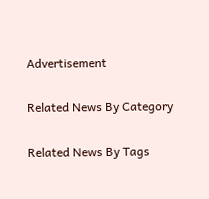Advertisement

Related News By Category

Related News By Tags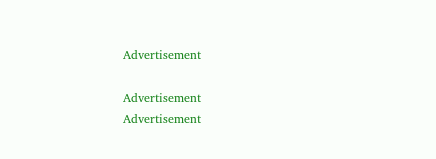Advertisement

Advertisement
Advertisement